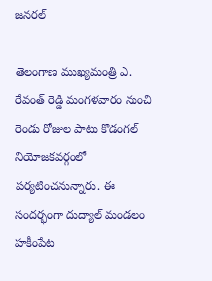జనరల్

తెలంగాణ ముఖ్యమంత్రి ఎ. రేవంత్ రెడ్డి మంగళవారం నుంచి రెండు రోజుల పాటు కొడంగల్ నియోజకవర్గంలో పర్యటించనున్నారు. ఈ సందర్భంగా దుద్యాల్ మండలం హకీంపేట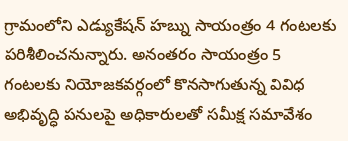గ్రామంలోని ఎడ్యుకేషన్ హబ్ను సాయంత్రం 4 గంటలకు పరిశీలించనున్నారు. అనంతరం సాయంత్రం 5 గంటలకు నియోజకవర్గంలో కొనసాగుతున్న వివిధ అభివృద్ధి పనులపై అధికారులతో సమీక్ష సమావేశం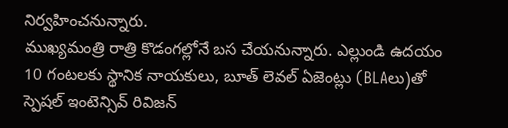నిర్వహించనున్నారు.
ముఖ్యమంత్రి రాత్రి కొడంగల్లోనే బస చేయనున్నారు. ఎల్లుండి ఉదయం 10 గంటలకు స్థానిక నాయకులు, బూత్ లెవల్ ఏజెంట్లు (BLAలు)తో స్పెషల్ ఇంటెన్సివ్ రివిజన్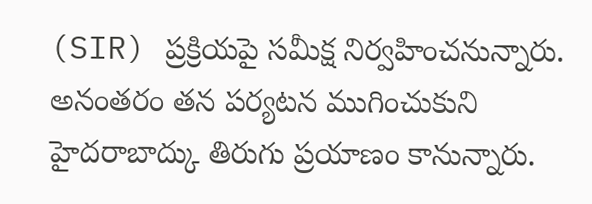(SIR) ప్రక్రియపై సమీక్ష నిర్వహించనున్నారు. అనంతరం తన పర్యటన ముగించుకుని హైదరాబాద్కు తిరుగు ప్రయాణం కానున్నారు.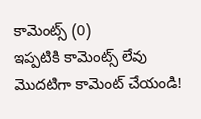కామెంట్స్ (0)
ఇప్పటికి కామెంట్స్ లేవు
మొదటిగా కామెంట్ చేయండి!